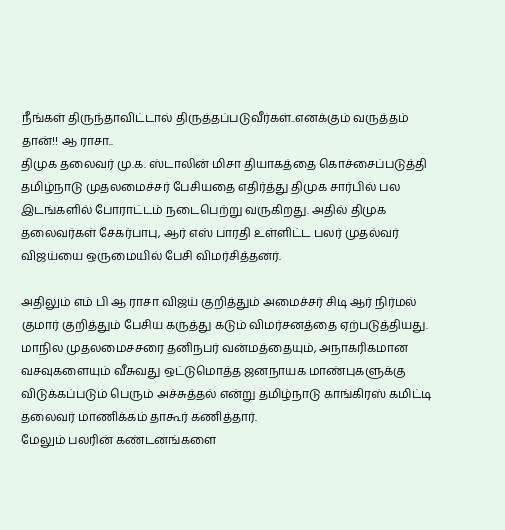நீங்கள் திருந்தாவிட்டால் திருத்தப்படுவீர்கள்..எனக்கும் வருத்தம் தான்!! ஆ ராசா..
திமுக தலைவர் மு.க. ஸ்டாலின் மிசா தியாகத்தை கொச்சைப்படுத்தி தமிழ்நாடு முதலமைச்சர் பேசியதை எதிர்த்து திமுக சார்பில் பல இடங்களில் போராட்டம் நடைபெற்று வருகிறது. அதில் திமுக தலைவர்கள் சேகர்பாபு, ஆர் எஸ் பாரதி உள்ளிட்ட பலர் முதல்வர் விஜய்யை ஒருமையில் பேசி விமர்சித்தனர்.

அதிலும் எம் பி ஆ ராசா விஜய் குறித்தும் அமைச்சர் சிடி ஆர் நிர்மல் குமார் குறித்தும் பேசிய கருத்து கடும் விமர்சனத்தை ஏற்படுத்தியது. மாநில முதலமைசசரை தனிநபர் வன்மத்தையும், அநாகரிகமான வசவுகளையும் வீசுவது ஒட்டுமொத்த ஜனநாயக மாண்புகளுக்கு விடுக்கப்படும் பெரும் அச்சுத்தல் என்று தமிழ்நாடு காங்கிரஸ் கமிட்டி தலைவர் மாணிக்கம் தாகூர் கணித்தார்.
மேலும் பலரின் கண்டனங்களை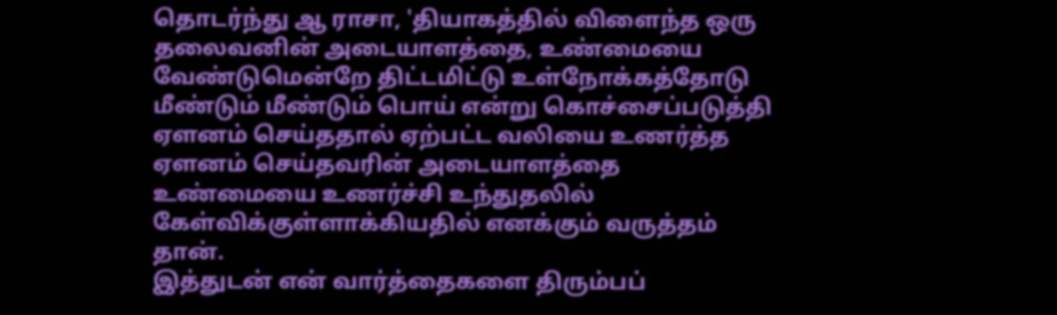தொடர்ந்து ஆ ராசா, 'தியாகத்தில் விளைந்த ஒரு தலைவனின் அடையாளத்தை, உண்மையை வேண்டுமென்றே திட்டமிட்டு உள்நோக்கத்தோடு மீண்டும் மீண்டும் பொய் என்று கொச்சைப்படுத்தி ஏளனம் செய்ததால் ஏற்பட்ட வலியை உணர்த்த ஏளனம் செய்தவரின் அடையாளத்தை உண்மையை உணர்ச்சி உந்துதலில் கேள்விக்குள்ளாக்கியதில் எனக்கும் வருத்தம் தான்.
இத்துடன் என் வார்த்தைகளை திரும்பப்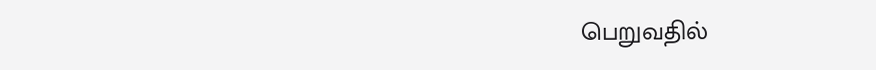பெறுவதில்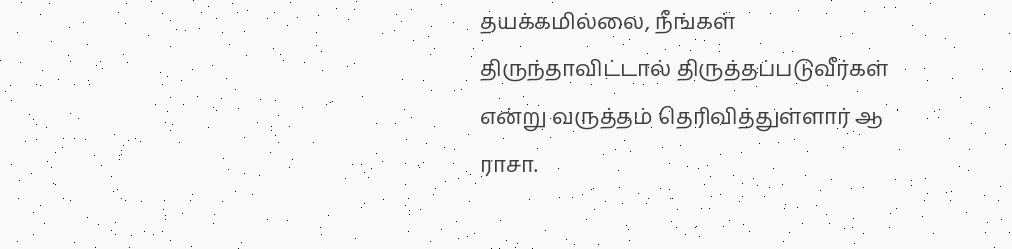தயக்கமில்லை, நீங்கள் திருந்தாவிட்டால் திருத்தப்படுவீர்கள் என்று வருத்தம் தெரிவித்துள்ளார் ஆ ராசா.